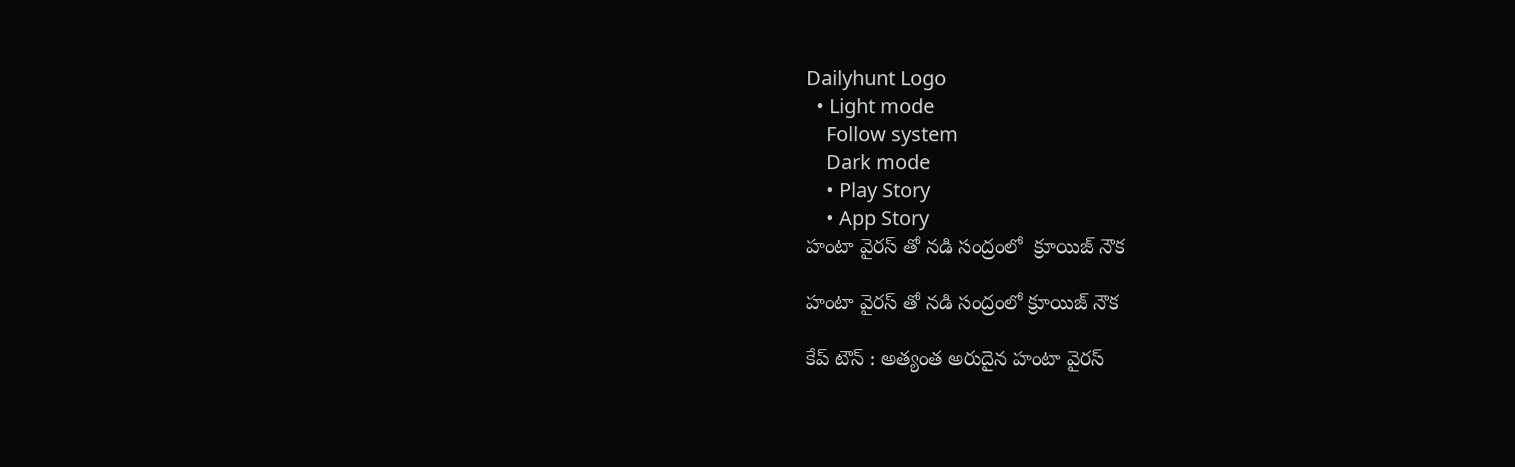Dailyhunt Logo
  • Light mode
    Follow system
    Dark mode
    • Play Story
    • App Story
హంటా వైరస్ తో నడి సంద్రంలో  క్రూయిజ్ నౌక

హంటా వైరస్ తో నడి సంద్రంలో క్రూయిజ్ నౌక

కేప్ టౌన్ : అత్యంత అరుదైన హంటా వైరస్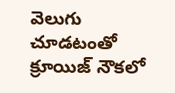వెలుగు చూడటంతో క్రూయిజ్ నౌకలో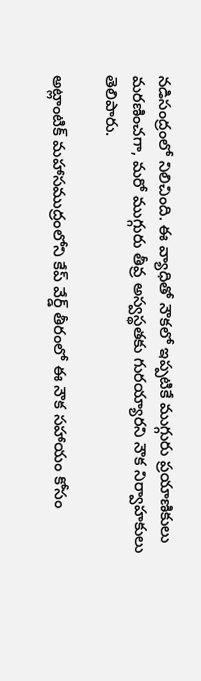నడిసంద్రంలో నిలిచింది. ఈ వ్యాధితో నౌకలో ఇప్పటికే ముగ్గురు ప్రయాణికులు మరణించగా, మరో ముగ్గురు తీవ్ర అస్వస్థతకు గురయ్యారని నౌక నిర్వాహకులు తెలిపారు.

అట్లాంటిక్ మహాసముద్రంలోని కేప్ వేర్డ్ తీరంలో ఈ నౌక సహాయం కోసం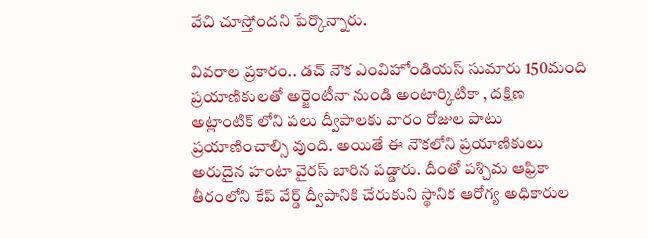వేచి చూస్తోందని పేర్కొన్నారు.

వివరాల ప్రకారం.. డచ్ నౌక ఎంవిహోండియస్ సుమారు 150మంది ప్రయాణికులతో అర్జెంటీనా నుండి అంటార్కిటికా , దక్షిణ అట్లాంటిక్ లోని పలు ద్వీపాలకు వారం రోజుల పాటు ప్రయాణించాల్సి వుంది. అయితే ఈ నౌకలోని ప్రయాణికులు అరుదైన హంటా వైరస్ బారిన పడ్డారు. దీంతో పశ్చిమ ఆఫ్రికా తీరంలోని కేప్ వేర్డ్ ద్వీపానికి చేరుకుని స్థానిక ఆరోగ్య అధికారుల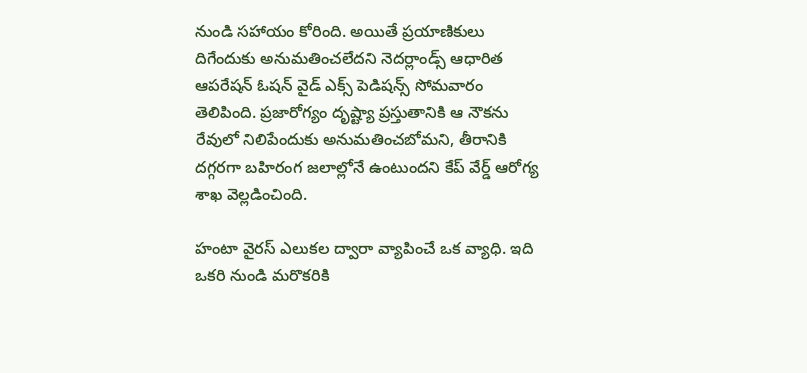నుండి సహాయం కోరింది. అయితే ప్రయాణికులు దిగేందుకు అనుమతించలేదని నెదర్లాండ్స్ ఆధారిత ఆపరేషన్ ఓషన్ వైడ్ ఎక్స్ పెడిషన్స్ సోమవారం తెలిపింది. ప్రజారోగ్యం దృష్ట్యా ప్రస్తుతానికి ఆ నౌకను రేవులో నిలిపేందుకు అనుమతించబోమని, తీరానికి దగ్గరగా బహిరంగ జలాల్లోనే ఉంటుందని కేప్ వేర్డ్ ఆరోగ్య శాఖ వెల్లడించింది.

హంటా వైరస్ ఎలుకల ద్వారా వ్యాపించే ఒక వ్యాధి. ఇది ఒకరి నుండి మరొకరికి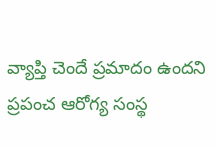వ్యాప్తి చెందే ప్రమాదం ఉందని ప్రపంచ ఆరోగ్య సంస్థ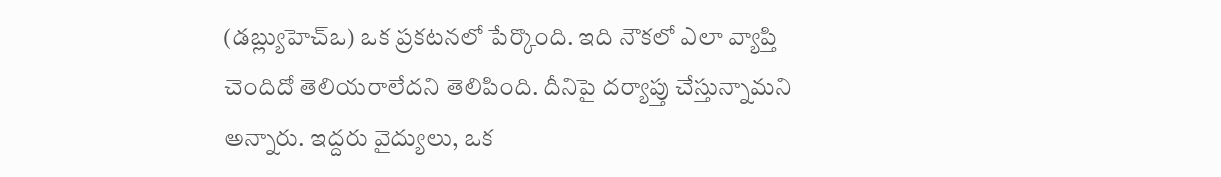(డబ్ల్యుహెచ్ఒ) ఒక ప్రకటనలో పేర్కొంది. ఇది నౌకలో ఎలా వ్యాప్తి చెందిదో తెలియరాలేదని తెలిపింది. దీనిపై దర్యాప్తు చేస్తున్నామని అన్నారు. ఇద్దరు వైద్యులు, ఒక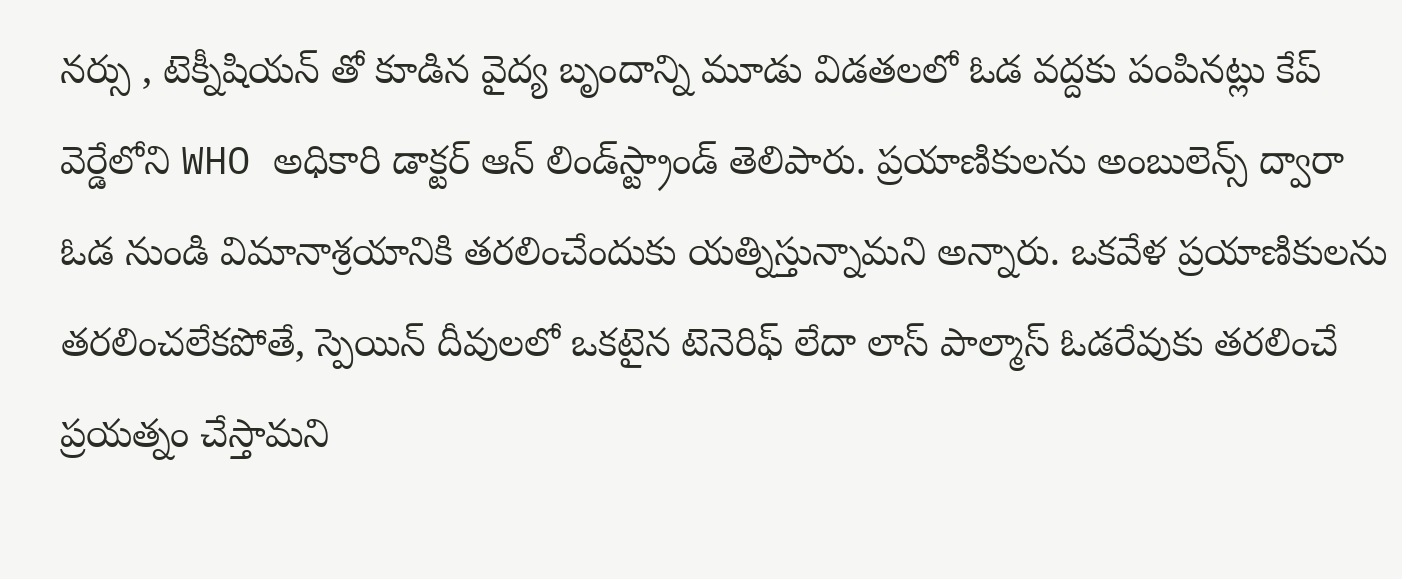నర్సు , టెక్నీషియన్ తో కూడిన వైద్య బృందాన్ని మూడు విడతలలో ఓడ వద్దకు పంపినట్లు కేప్ వెర్డేలోని WHO అధికారి డాక్టర్ ఆన్ లిండ్‌స్ట్రాండ్ తెలిపారు. ప్రయాణికులను అంబులెన్స్ ద్వారా ఓడ నుండి విమానాశ్రయానికి తరలించేందుకు యత్నిస్తున్నామని అన్నారు. ఒకవేళ ప్రయాణికులను తరలించలేకపోతే, స్పెయిన్ దీవులలో ఒకటైన టెనెరిఫ్ లేదా లాస్ పాల్మాస్ ఓడరేవుకు తరలించే ప్రయత్నం చేస్తామని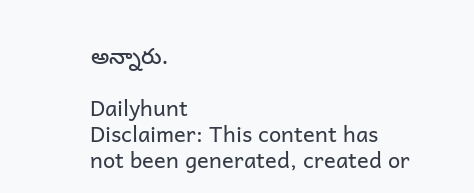అన్నారు.

Dailyhunt
Disclaimer: This content has not been generated, created or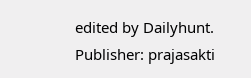edited by Dailyhunt. Publisher: prajasakti